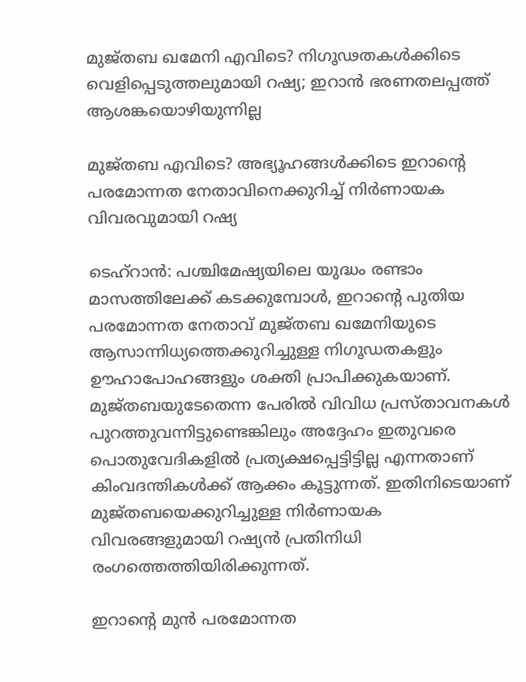മുജ്തബ ഖമേനി എവിടെ? നിഗൂഢതകൾക്കിടെ വെളിപ്പെടുത്തലുമായി റഷ്യ; ഇറാൻ ഭരണതലപ്പത്ത് ആശങ്കയൊഴിയുന്നില്ല

മുജ്തബ എവിടെ? അഭ്യൂഹങ്ങൾക്കിടെ ഇറാന്റെ പരമോന്നത നേതാവിനെക്കുറിച്ച് നിർണായക വിവരവുമായി റഷ്യ

ടെഹ്റാൻ: പശ്ചിമേഷ്യയിലെ യുദ്ധം രണ്ടാം മാസത്തിലേക്ക് കടക്കുമ്പോൾ, ഇറാന്റെ പുതിയ പരമോന്നത നേതാവ് മുജ്തബ ഖമേനിയുടെ ആസാന്നിധ്യത്തെക്കുറിച്ചുള്ള നിഗൂഡതകളും ഊഹാപോഹങ്ങളും ശക്തി പ്രാപിക്കുകയാണ്. മുജ്തബയുടേതെന്ന പേരിൽ വിവിധ പ്രസ്താവനകൾ പുറത്തുവന്നിട്ടുണ്ടെങ്കിലും അദ്ദേഹം ഇതുവരെ പൊതുവേദികളിൽ പ്രത്യക്ഷപ്പെട്ടിട്ടില്ല എന്നതാണ് കിംവദന്തികൾക്ക് ആക്കം കൂട്ടുന്നത്. ഇതിനിടെയാണ് മുജ്തബയെക്കുറിച്ചുള്ള നിർണായക വിവരങ്ങളുമായി റഷ്യൻ പ്രതിനിധി രംഗത്തെത്തിയിരിക്കുന്നത്.

ഇറാന്റെ മുൻ പരമോന്നത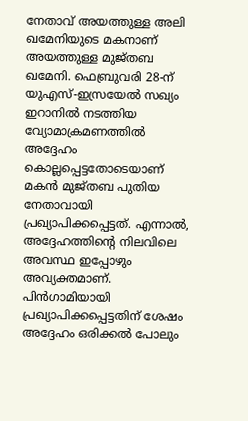നേതാവ് അയത്തുള്ള അലി ഖമേനിയുടെ മകനാണ് അയത്തുള്ള മുജ്തബ ഖമേനി. ഫെബ്രുവരി 28-ന് യുഎസ്-ഇസ്രയേൽ സഖ്യം ഇറാനിൽ നടത്തിയ വ്യോമാക്രമണത്തിൽ അദ്ദേഹം കൊല്ലപ്പെട്ടതോടെയാണ് മകൻ മുജ്തബ പുതിയ നേതാവായി പ്രഖ്യാപിക്കപ്പെട്ടത്. എന്നാൽ, അദ്ദേഹത്തിന്റെ നിലവിലെ അവസ്ഥ ഇപ്പോഴും അവ്യക്തമാണ്. പിൻഗാമിയായി പ്രഖ്യാപിക്കപ്പെട്ടതിന് ശേഷം അദ്ദേഹം ഒരിക്കൽ പോലും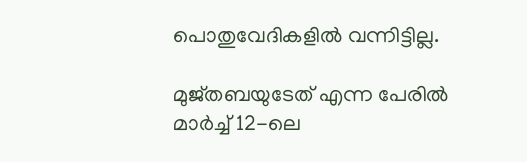പൊതുവേദികളിൽ വന്നിട്ടില്ല.

മുജ്തബയുടേത് എന്ന പേരിൽ മാർച്ച് 12-ലെ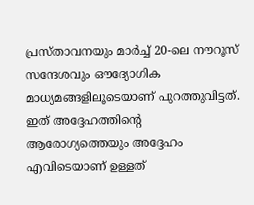പ്രസ്താവനയും മാർച്ച് 20-ലെ നൗറൂസ് സന്ദേശവും ഔദ്യോഗിക മാധ്യമങ്ങളിലൂടെയാണ് പുറത്തുവിട്ടത്. ഇത് അദ്ദേഹത്തിന്റെ ആരോഗ്യത്തെയും അദ്ദേഹം എവിടെയാണ് ഉള്ളത്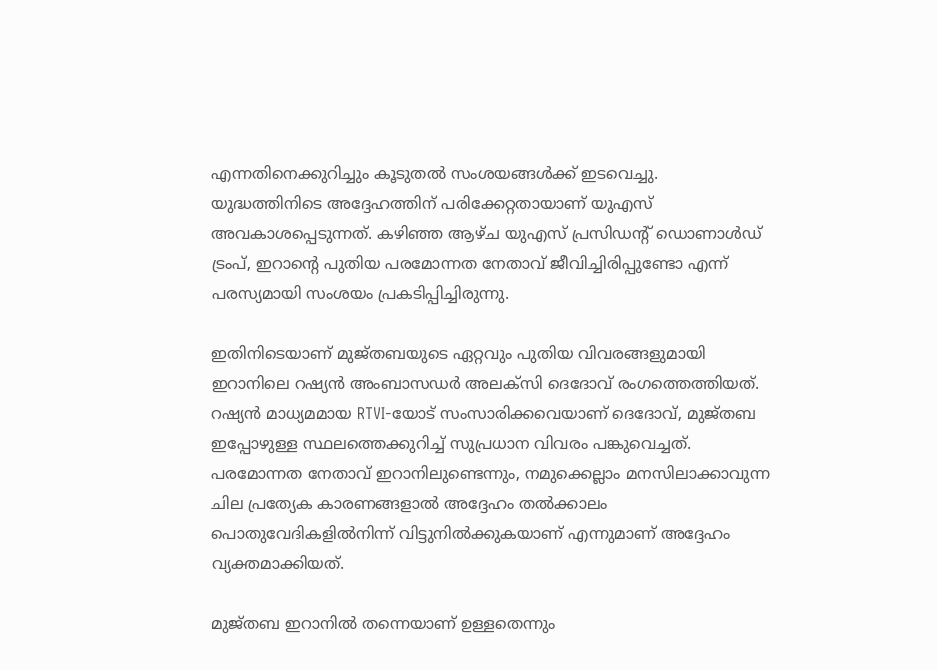എന്നതിനെക്കുറിച്ചും കൂടുതൽ സംശയങ്ങൾക്ക് ഇടവെച്ചു. യുദ്ധത്തിനിടെ അദ്ദേഹത്തിന് പരിക്കേറ്റതായാണ് യുഎസ് അവകാശപ്പെടുന്നത്. കഴിഞ്ഞ ആഴ്ച യുഎസ് പ്രസിഡന്റ് ഡൊണാൾഡ് ട്രംപ്, ഇറാന്റെ പുതിയ പരമോന്നത നേതാവ് ജീവിച്ചിരിപ്പുണ്ടോ എന്ന് പരസ്യമായി സംശയം പ്രകടിപ്പിച്ചിരുന്നു.

ഇതിനിടെയാണ് മുജ്തബയുടെ ഏറ്റവും പുതിയ വിവരങ്ങളുമായി ഇറാനിലെ റഷ്യൻ അംബാസഡർ അലക്‌സി ദെദോവ്‌ രംഗത്തെത്തിയത്. റഷ്യൻ മാധ്യമമായ RTVI-യോട് സംസാരിക്കവെയാണ് ദെദോവ്‌, മുജ്തബ ഇപ്പോഴുള്ള സ്ഥലത്തെക്കുറിച്ച് സുപ്രധാന വിവരം പങ്കുവെച്ചത്. പരമോന്നത നേതാവ് ഇറാനിലുണ്ടെന്നും, നമുക്കെല്ലാം മനസിലാക്കാവുന്ന ചില പ്രത്യേക കാരണങ്ങളാൽ അദ്ദേഹം തൽക്കാലം പൊതുവേദികളിൽനിന്ന് വിട്ടുനിൽക്കുകയാണ് എന്നുമാണ് അദ്ദേഹം വ്യക്തമാക്കിയത്.

മുജ്തബ ഇറാനിൽ തന്നെയാണ് ഉള്ളതെന്നും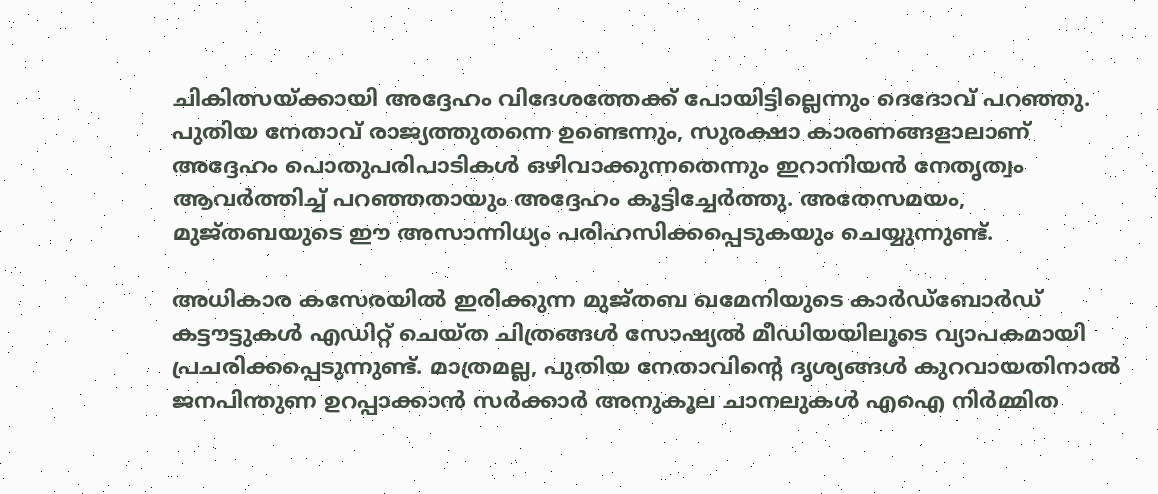ചികിത്സയ്ക്കായി അദ്ദേഹം വിദേശത്തേക്ക് പോയിട്ടില്ലെന്നും ദെദോവ്‌ പറഞ്ഞു. പുതിയ നേതാവ് രാജ്യത്തുതന്നെ ഉണ്ടെന്നും, സുരക്ഷാ കാരണങ്ങളാലാണ് അദ്ദേഹം പൊതുപരിപാടികൾ ഒഴിവാക്കുന്നതെന്നും ഇറാനിയൻ നേതൃത്വം ആവർത്തിച്ച് പറഞ്ഞതായും അദ്ദേഹം കൂട്ടിച്ചേർത്തു. അതേസമയം, മുജ്തബയുടെ ഈ അസാന്നിധ്യം പരിഹസിക്കപ്പെടുകയും ചെയ്യുന്നുണ്ട്.

അധികാര കസേരയിൽ ഇരിക്കുന്ന മുജ്തബ ഖമേനിയുടെ കാർഡ്‌ബോർഡ് കട്ടൗട്ടുകൾ എഡിറ്റ് ചെയ്ത ചിത്രങ്ങൾ സോഷ്യൽ മീഡിയയിലൂടെ വ്യാപകമായി പ്രചരിക്കപ്പെടുന്നുണ്ട്. മാത്രമല്ല, പുതിയ നേതാവിന്റെ ദൃശ്യങ്ങൾ കുറവായതിനാൽ ജനപിന്തുണ ഉറപ്പാക്കാൻ സർക്കാർ അനുകൂല ചാനലുകൾ എഐ നിർമ്മിത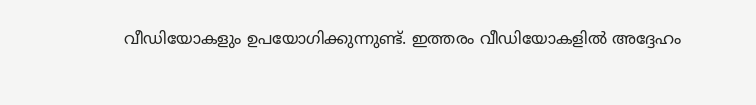വീഡിയോകളും ഉപയോഗിക്കുന്നുണ്ട്. ഇത്തരം വീഡിയോകളിൽ അദ്ദേഹം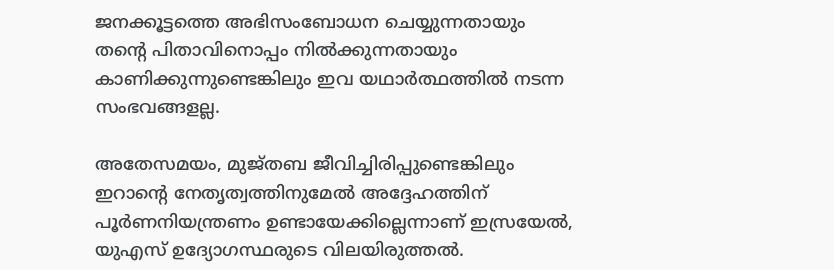ജനക്കൂട്ടത്തെ അഭിസംബോധന ചെയ്യുന്നതായും തന്റെ പിതാവിനൊപ്പം നിൽക്കുന്നതായും കാണിക്കുന്നുണ്ടെങ്കിലും ഇവ യഥാർത്ഥത്തിൽ നടന്ന സംഭവങ്ങളല്ല.

അതേസമയം, മുജ്തബ ജീവിച്ചിരിപ്പുണ്ടെങ്കിലും ഇറാന്റെ നേതൃത്വത്തിനുമേൽ അദ്ദേഹത്തിന് പൂർണനിയന്ത്രണം ഉണ്ടായേക്കില്ലെന്നാണ് ഇസ്രയേൽ, യുഎസ് ഉദ്യോഗസ്ഥരുടെ വിലയിരുത്തൽ.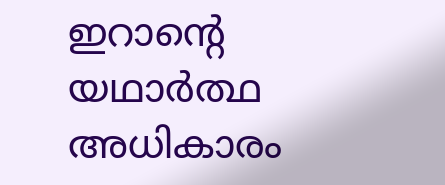ഇറാന്റെ യഥാർത്ഥ അധികാരം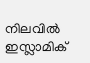നിലവിൽ ഇസ്ലാമിക്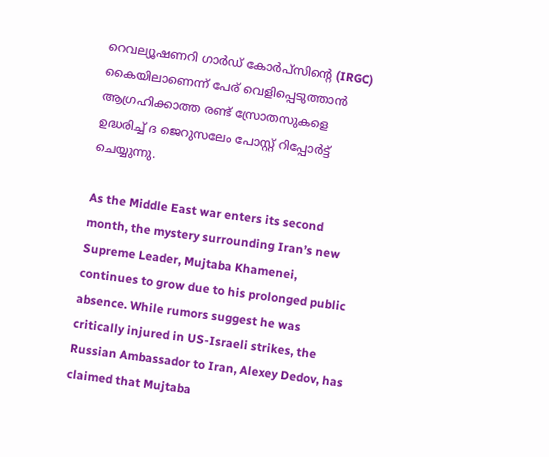റെവല്യൂഷണറി ഗാർഡ് കോർപ്‌സിന്റെ (IRGC) കൈയിലാണെന്ന് പേര് വെളിപ്പെടുത്താൻ ആഗ്രഹിക്കാത്ത രണ്ട് സ്രോതസുകളെ ഉദ്ധരിച്ച് ദ ജെറുസലേം പോസ്റ്റ് റിപ്പോർട്ട് ചെയ്യുന്നു.

As the Middle East war enters its second month, the mystery surrounding Iran’s new Supreme Leader, Mujtaba Khamenei, continues to grow due to his prolonged public absence. While rumors suggest he was critically injured in US-Israeli strikes, the Russian Ambassador to Iran, Alexey Dedov, has claimed that Mujtaba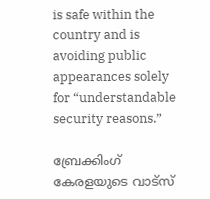is safe within the country and is avoiding public appearances solely for “understandable security reasons.”

ബ്രേക്കിംഗ് കേരളയുടെ വാട്സ്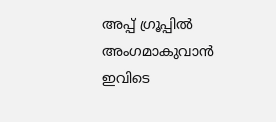അപ്പ് ഗ്രൂപ്പിൽ അംഗമാകുവാൻ ഇവിടെ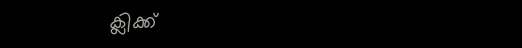ക്ലിക്ക്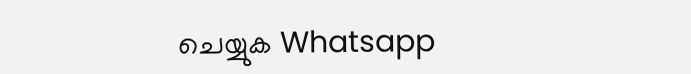ചെയ്യുക Whatsapp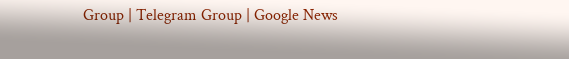Group | Telegram Group | Google News